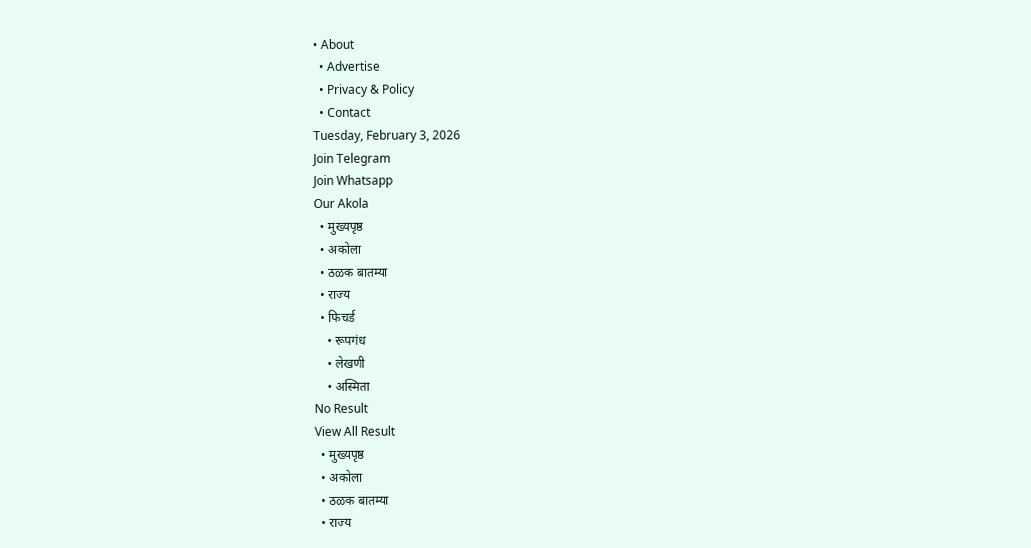• About
  • Advertise
  • Privacy & Policy
  • Contact
Tuesday, February 3, 2026
Join Telegram
Join Whatsapp
Our Akola
  • मुख्यपृष्ठ
  • अकोला
  • ठळक बातम्या
  • राज्य
  • फिचर्ड
    • रूपगंध
    • लेखणी
    • अस्मिता
No Result
View All Result
  • मुख्यपृष्ठ
  • अकोला
  • ठळक बातम्या
  • राज्य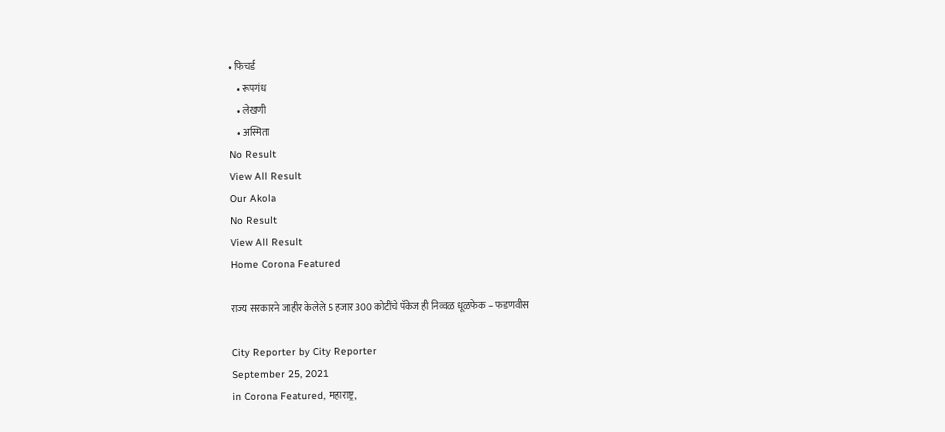• फिचर्ड
    • रूपगंध
    • लेखणी
    • अस्मिता
No Result
View All Result
Our Akola
No Result
View All Result
Home Corona Featured

राज्य सरकारने जाहीर केलेले 5 हजार 300 कोटींचे पॅकेज ही निव्वळ धूळफेक – फडणवीस

City Reporter by City Reporter
September 25, 2021
in Corona Featured, महाराष्ट्र,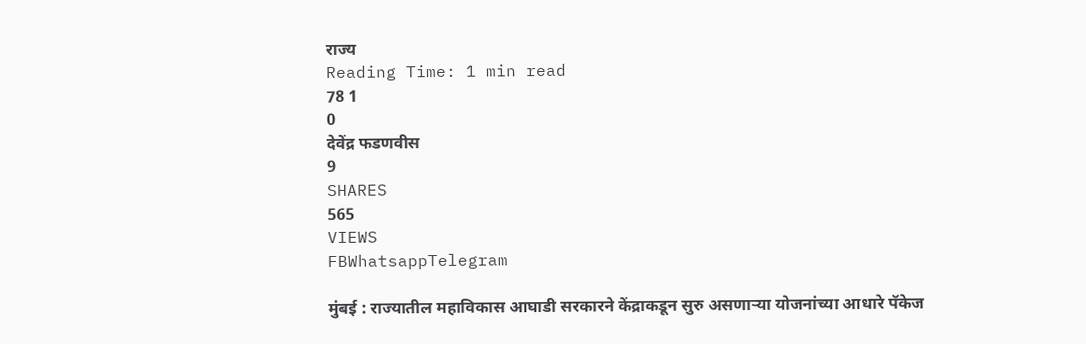राज्य
Reading Time: 1 min read
78 1
0
देवेंद्र फडणवीस
9
SHARES
565
VIEWS
FBWhatsappTelegram

मुंबई : राज्यातील महाविकास आघाडी सरकारने केंद्राकडून सुरु असणाऱ्या योजनांच्या आधारे पॅकेज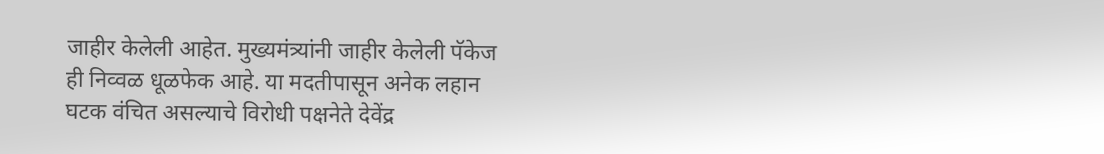जाहीर केलेली आहेत. मुख्यमंत्र्यांनी जाहीर केलेली पॅकेज ही निव्वळ धूळफेक आहे. या मदतीपासून अनेक लहान घटक वंचित असल्याचे विरोधी पक्षनेते देवेंद्र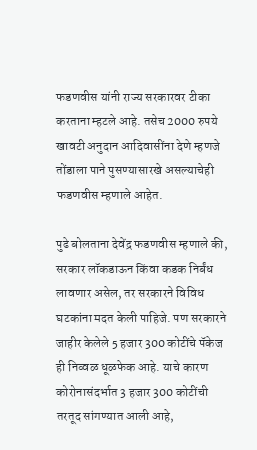फडणवीस यांनी राज्य सरकारवर टीका करताना म्हटले आहे. तसेच 2000 रुपये खावटी अनुदान आदिवासींना देणे म्हणजे तोंडाला पाने पुसण्यासारखे असल्याचेही फडणवीस म्हणाले आहेत.

पुढे बोलताना देवेंद्र फडणवीस म्हणाले की, सरकार लॉकडाऊन किंवा कडक निर्बंध लावणार असेल, तर सरकारने विविध घटकांना मदत केली पाहिजे. पण सरकारने जाहीर केलेले 5 हजार 300 कोटींचे पॅकेज ही निव्वळ धूळफेक आहे. याचे कारण कोरोनासंदर्भात 3 हजार 300 कोटींची तरतूद सांगण्यात आली आहे,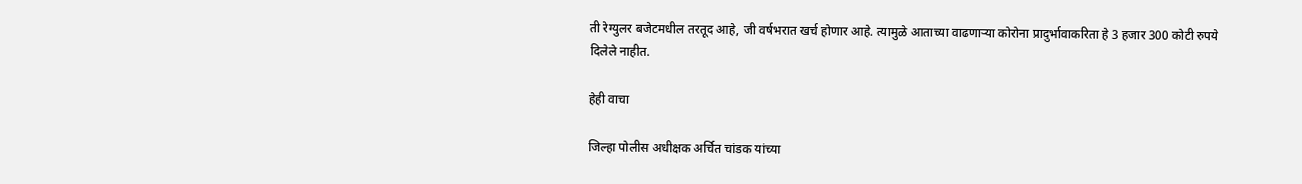ती रेग्युलर बजेटमधील तरतूद आहे, जी वर्षभरात खर्च होणार आहे. त्यामुळे आताच्या वाढणाऱ्या कोरोना प्रादुर्भावाकरिता हे 3 हजार 300 कोटी रुपये दिलेले नाहीत.

हेही वाचा

जिल्हा पोलीस अधीक्षक अर्चित चांडक यांच्या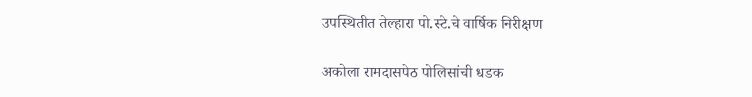उपस्थितीत तेल्हारा पो.स्टे.चे वार्षिक निरीक्षण

अकोला रामदासपेठ पोलिसांची धडक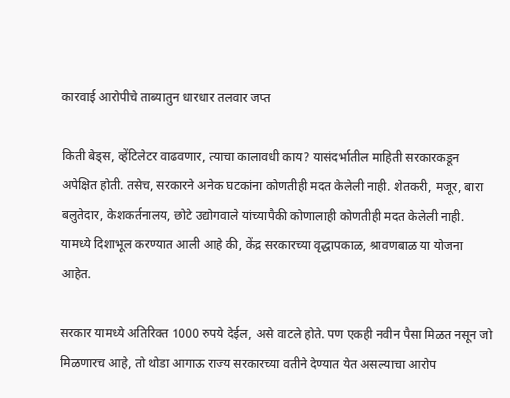कारवाई आरोपीचे ताब्यातुन धारधार तलवार जप्त

किती बेड्स, व्हेंटिलेटर वाढवणार, त्याचा कालावधी काय? यासंदर्भातील माहिती सरकारकडून अपेक्षित होती. तसेच, सरकारने अनेक घटकांना कोणतीही मदत केलेली नाही. शेतकरी, मजूर, बारा बलुतेदार, केशकर्तनालय, छोटे उद्योगवाले यांच्यापैकी कोणालाही कोणतीही मदत केलेली नाही. यामध्ये दिशाभूल करण्यात आली आहे की, केंद्र सरकारच्या वृद्धापकाळ, श्रावणबाळ या योजना आहेत.

सरकार यामध्ये अतिरिक्त 1000 रुपये देईल, असे वाटले होते. पण एकही नवीन पैसा मिळत नसून जो मिळणारच आहे, तो थोडा आगाऊ राज्य सरकारच्या वतीने देण्यात येत असल्याचा आरोप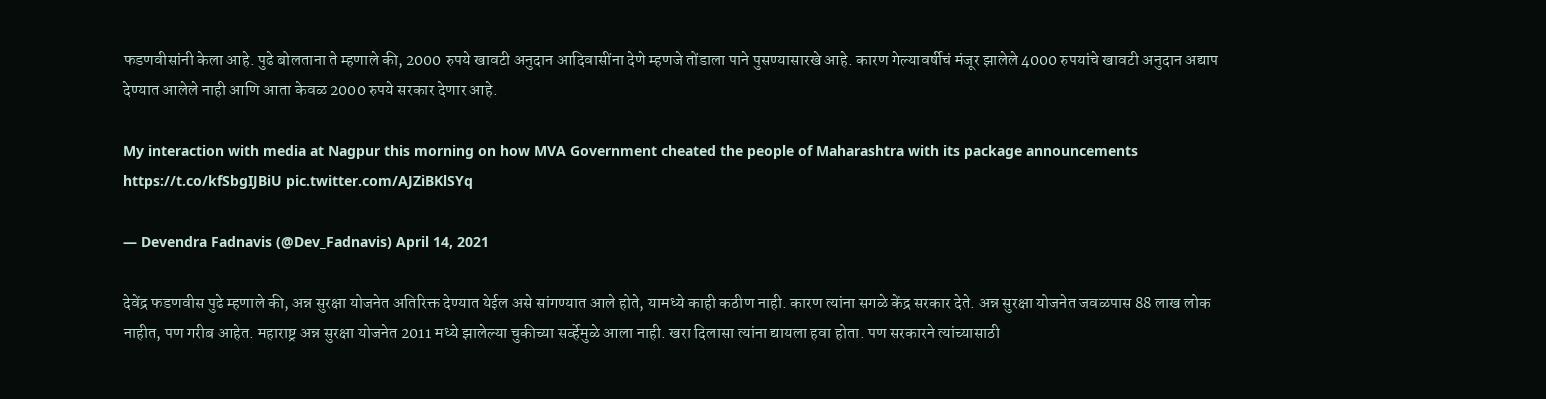फडणवीसांनी केला आहे. पुढे बोलताना ते म्हणाले की, 2000 रुपये खावटी अनुदान आदिवासींना देणे म्हणजे तोंडाला पाने पुसण्यासारखे आहे. कारण गेल्यावर्षीचं मंजूर झालेले 4000 रुपयांचे खावटी अनुदान अद्याप देण्यात आलेले नाही आणि आता केवळ 2000 रुपये सरकार देणार आहे.

My interaction with media at Nagpur this morning on how MVA Government cheated the people of Maharashtra with its package announcements https://t.co/kfSbgIJBiU pic.twitter.com/AJZiBKlSYq

— Devendra Fadnavis (@Dev_Fadnavis) April 14, 2021

देवेंद्र फडणवीस पुढे म्हणाले की, अन्न सुरक्षा योजनेत अतिरिक्त देण्यात येईल असे सांगण्यात आले होते, यामध्ये काही कठीण नाही. कारण त्यांना सगळे केंद्र सरकार देते. अन्न सुरक्षा योजनेत जवळपास 88 लाख लोक नाहीत, पण गरीब आहेत. महाराष्ट्र अन्न सुरक्षा योजनेत 2011 मध्ये झालेल्या चुकीच्या सर्व्हेमुळे आला नाही. खरा दिलासा त्यांना द्यायला हवा होता. पण सरकारने त्यांच्यासाठी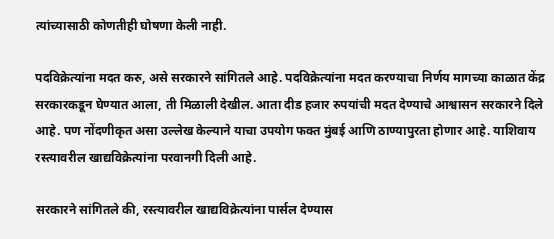त्यांच्यासाठी कोणतीही घोषणा केली नाही.

पदविक्रेत्यांना मदत करु, असे सरकारने सांगितले आहे. पदविक्रेत्यांना मदत करण्याचा निर्णय मागच्या काळात केंद्र सरकारकडून घेण्यात आला, ती मिळाली देखील. आता दीड हजार रुपयांची मदत देण्याचे आश्वासन सरकारने दिले आहे. पण नोंदणीकृत असा उल्लेख केल्याने याचा उपयोग फक्त मुंबई आणि ठाण्यापुरता होणार आहे. याशिवाय रस्त्यावरील खाद्यविक्रेत्यांना परवानगी दिली आहे.

सरकारने सांगितले की, रस्त्यावरील खाद्यविक्रेत्यांना पार्सल देण्यास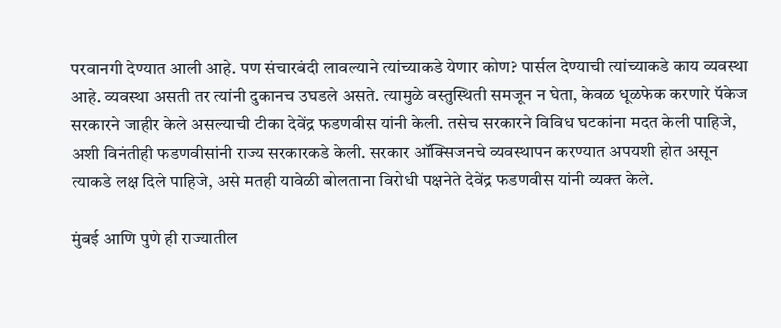परवानगी देण्यात आली आहे. पण संचारबंदी लावल्याने त्यांच्याकडे येणार कोण? पार्सल देण्याची त्यांच्याकडे काय व्यवस्था आहे. व्यवस्था असती तर त्यांनी दुकानच उघडले असते. त्यामुळे वस्तुस्थिती समजून न घेता, केवळ धूळफेक करणारे पॅकेज सरकारने जाहीर केले असल्याची टीका देवेंद्र फडणवीस यांनी केली. तसेच सरकारने विविध घटकांना मदत केली पाहिजे, अशी विनंतीही फडणवीसांनी राज्य सरकारकडे केली. सरकार ऑक्सिजनचे व्यवस्थापन करण्यात अपयशी होत असून त्याकडे लक्ष दिले पाहिजे, असे मतही यावेळी बोलताना विरोधी पक्षनेते देवेंद्र फडणवीस यांनी व्यक्त केले.

मुंबई आणि पुणे ही राज्यातील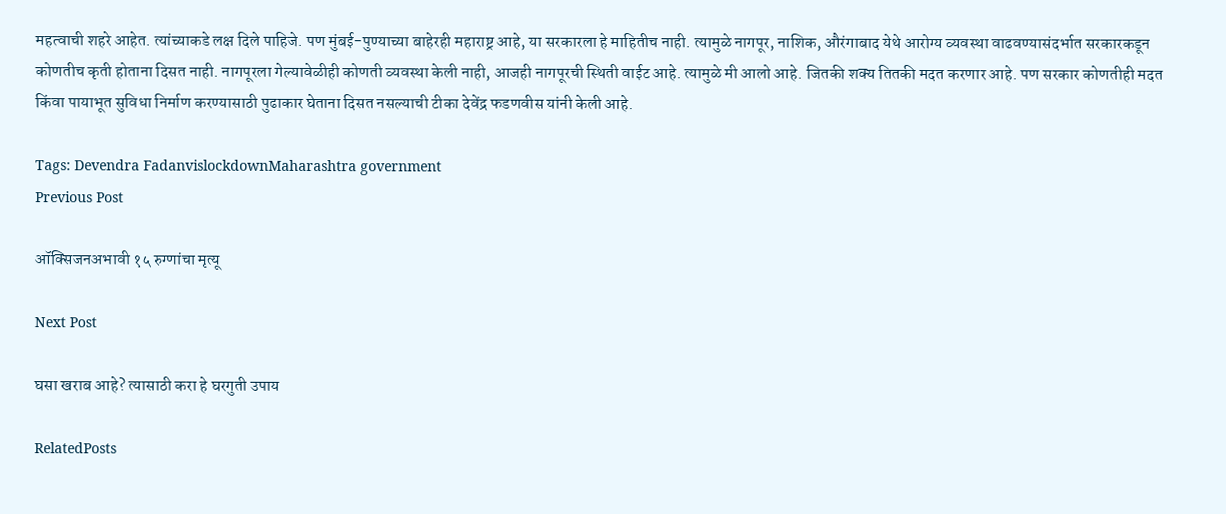महत्वाची शहरे आहेत. त्यांच्याकडे लक्ष दिले पाहिजे. पण मुंबई-पुण्याच्या बाहेरही महाराष्ट्र आहे, या सरकारला हे माहितीच नाही. त्यामुळे नागपूर, नाशिक, औरंगाबाद येथे आरोग्य व्यवस्था वाढवण्यासंदर्भात सरकारकडून कोणतीच कृती होताना दिसत नाही. नागपूरला गेल्यावेळीही कोणती व्यवस्था केली नाही, आजही नागपूरची स्थिती वाईट आहे. त्यामुळे मी आलो आहे. जितकी शक्य तितकी मदत करणार आहे. पण सरकार कोणतीही मदत किंवा पायाभूत सुविधा निर्माण करण्यासाठी पुढाकार घेताना दिसत नसल्याची टीका देवेंद्र फडणवीस यांनी केली आहे.

Tags: Devendra FadanvislockdownMaharashtra government
Previous Post

ऑक्सिजनअभावी १५ रुग्णांचा मृत्यू

Next Post

घसा खराब आहे? त्यासाठी करा हे घरगुती उपाय

RelatedPosts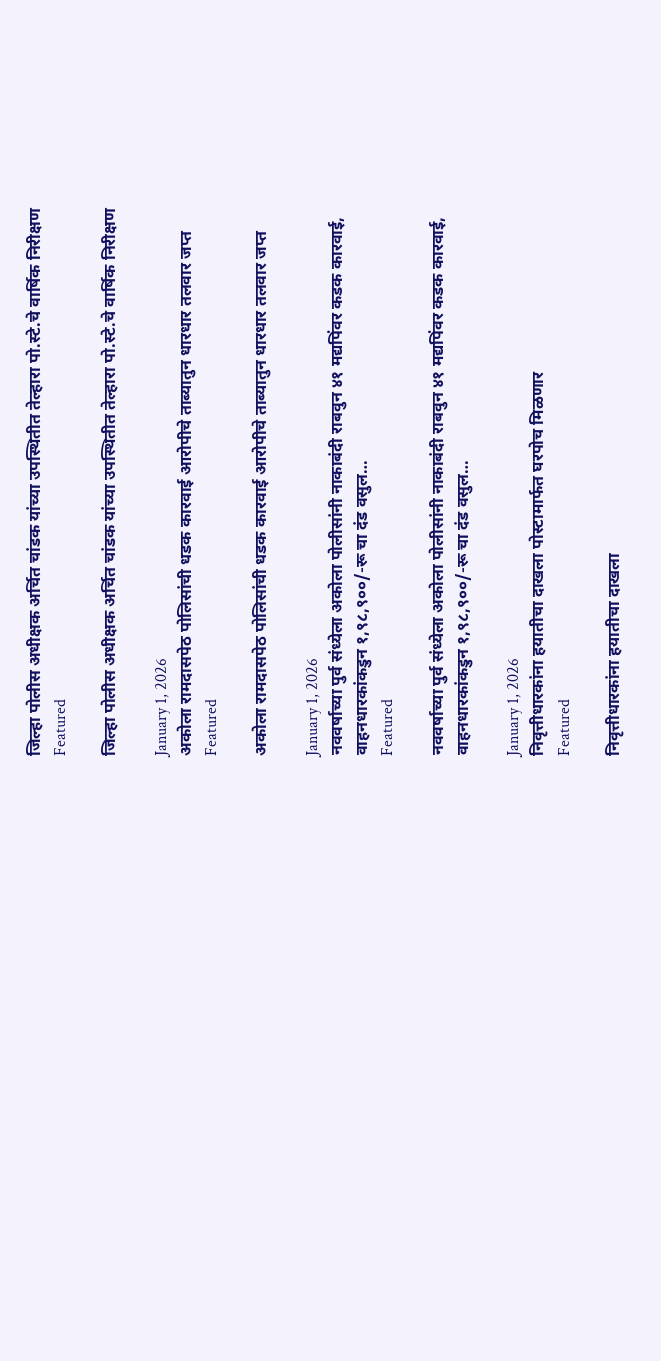जिल्हा पोलीस अधीक्षक अर्चित चांडक यांच्या उपस्थितीत तेल्हारा पो.स्टे.चे वार्षिक निरीक्षण
Featured

जिल्हा पोलीस अधीक्षक अर्चित चांडक यांच्या उपस्थितीत तेल्हारा पो.स्टे.चे वार्षिक निरीक्षण

January 1, 2026
अकोला रामदासपेठ पोलिसांची धडक कारवाई आरोपीचे ताब्यातुन धारधार तलवार जप्त
Featured

अकोला रामदासपेठ पोलिसांची धडक कारवाई आरोपीचे ताब्यातुन धारधार तलवार जप्त

January 1, 2026
नववर्षाच्या पुर्व संध्येला अकोला पोलीसांनी नाकाबंदी राबवुन ४१ मद्यपिंवर कडक कारवाई, वाहनधारकांकडुन १,९८,९००/-रू चा दंड वसुल…
Featured

नववर्षाच्या पुर्व संध्येला अकोला पोलीसांनी नाकाबंदी राबवुन ४१ मद्यपिंवर कडक कारवाई, वाहनधारकांकडुन १,९८,९००/-रू चा दंड वसुल…

January 1, 2026
निवृत्तीधारकांना हयातीचा दाखला पोस्टामार्फत घरपोच मिळणार
Featured

निवृत्तीधारकांना हयातीचा दाखला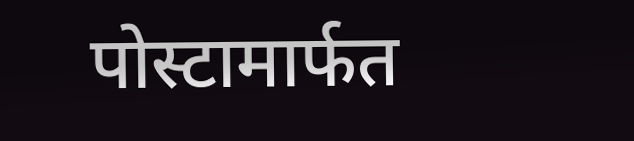पोस्टामार्फत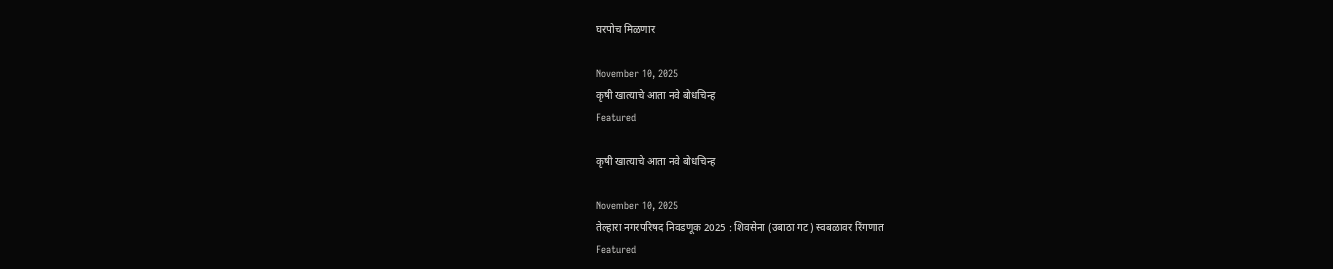घरपोच मिळणार

November 10, 2025
कृषी खात्याचे आता नवे बोधचिन्ह
Featured

कृषी खात्याचे आता नवे बोधचिन्ह

November 10, 2025
तेल्हारा नगरपरिषद निवडणूक 2025 : शिवसेना (उबाठा गट) स्वबळावर रिंगणात
Featured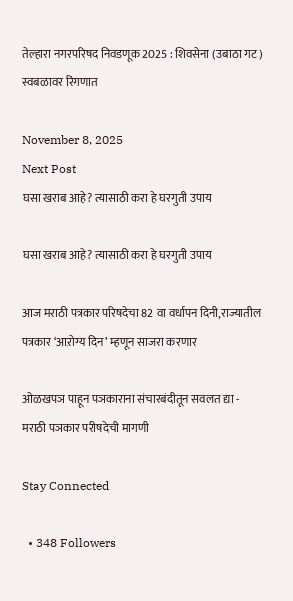तेल्हारा नगरपरिषद निवडणूक 2025 : शिवसेना (उबाठा गट) स्वबळावर रिंगणात

November 8, 2025
Next Post
घसा खराब आहे? त्यासाठी करा हे घरगुती उपाय

घसा खराब आहे? त्यासाठी करा हे घरगुती उपाय

आज मराठी पत्रकार परिषदेचा 82 वा वर्धापन दिनी,राज्यातील पत्रकार ‘आऱोग्य दिन’ म्हणून साजरा करणार

ओळखपञ पाहून पञकाराना संचारबंदीतून सवलत द्या - मराठी पञकार परीषदेची मागणी

Stay Connected

  • 348 Followers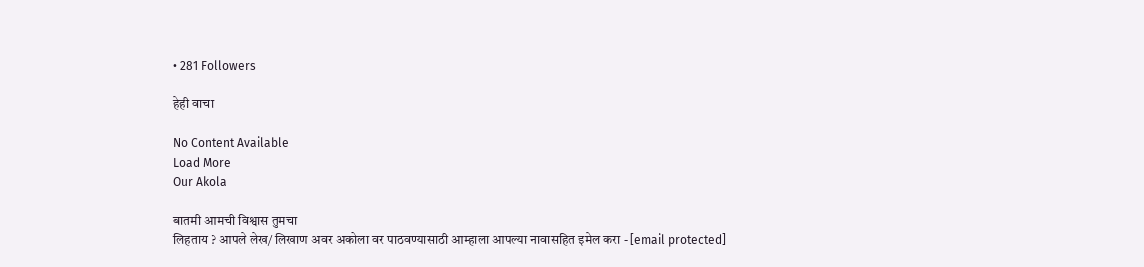• 281 Followers

हेही वाचा

No Content Available
Load More
Our Akola

बातमी आमची विश्वास तुमचा
लिहताय ? आपले लेख/ लिखाण अवर अकोला वर पाठवण्यासाठी आम्हाला आपल्या नावासहित इमेल करा - [email protected]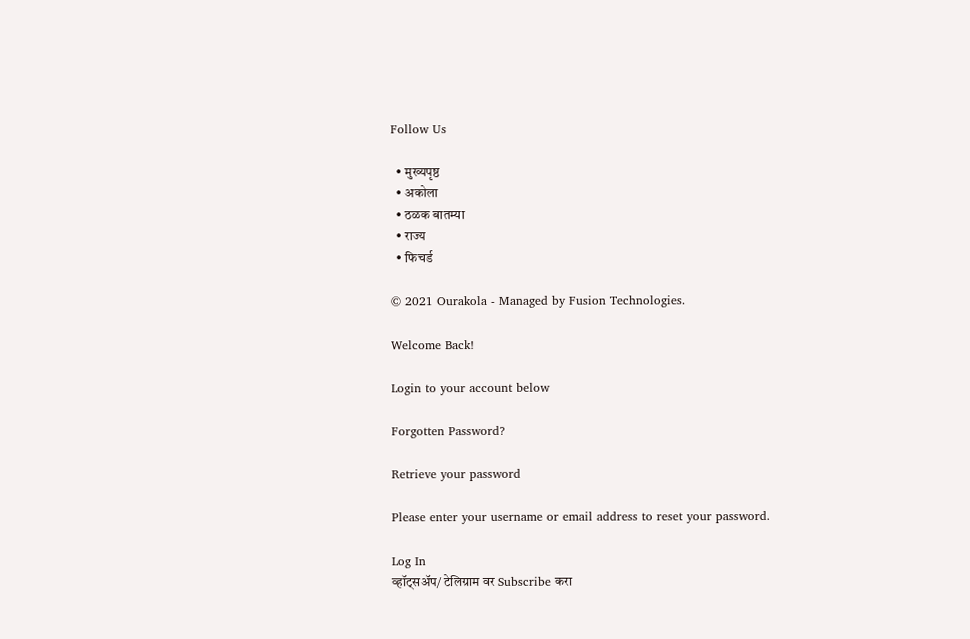Follow Us

  • मुख्यपृष्ठ
  • अकोला
  • ठळक बातम्या
  • राज्य
  • फिचर्ड

© 2021 Ourakola - Managed by Fusion Technologies.

Welcome Back!

Login to your account below

Forgotten Password?

Retrieve your password

Please enter your username or email address to reset your password.

Log In
व्हॉट्सअ‍ॅप/ टेलिग्राम वर Subscribe करा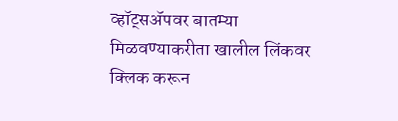व्हॉट्सअ‍ॅपवर बातम्या मिळवण्याकरीता खालील लिंकवर
क्लिक करून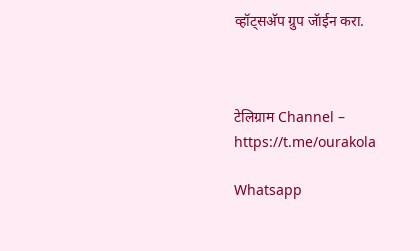व्हॉट्सअ‍ॅप ग्रुप जॅाईन करा.



टेलिग्राम Channel – https://t.me/ourakola

Whatsapp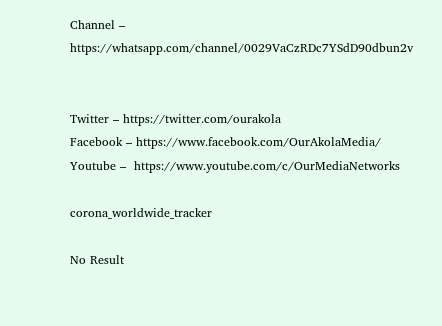Channel – https://whatsapp.com/channel/0029VaCzRDc7YSdD90dbun2v


Twitter – https://twitter.com/ourakola
Facebook – https://www.facebook.com/OurAkolaMedia/
Youtube –  https://www.youtube.com/c/OurMediaNetworks

corona_worldwide_tracker

No Result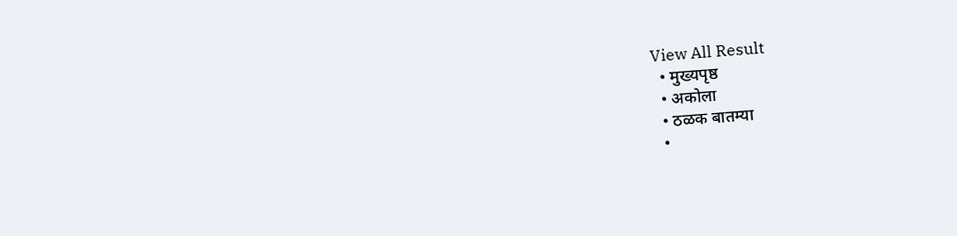View All Result
  • मुख्यपृष्ठ
  • अकोला
  • ठळक बातम्या
  •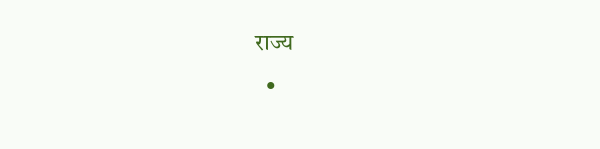राज्य
  •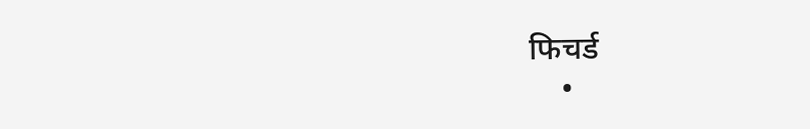फिचर्ड
    •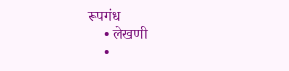रूपगंध
    • लेखणी
    •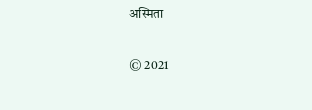अस्मिता

© 2021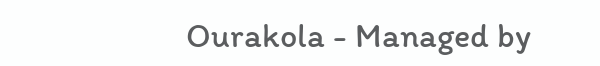Ourakola - Managed by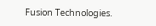Fusion Technologies.